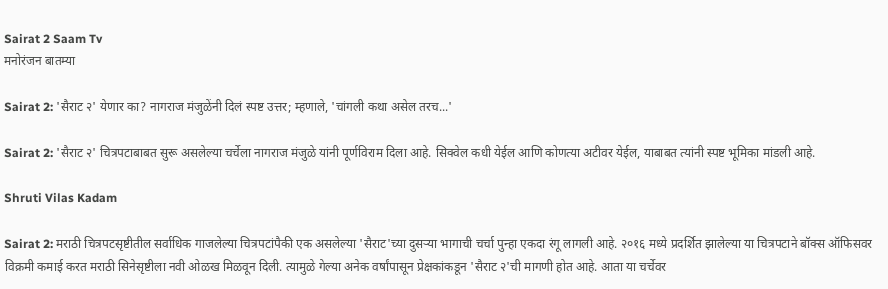Sairat 2 Saam Tv
मनोरंजन बातम्या

Sairat 2: 'सैराट २' येणार का? नागराज मंजुळेंनी दिलं स्पष्ट उत्तर; म्हणाले, 'चांगली कथा असेल तरच...'

Sairat 2: 'सैराट २' चित्रपटाबाबत सुरू असलेल्या चर्चेला नागराज मंजुळे यांनी पूर्णविराम दिला आहे. सिक्वेल कधी येईल आणि कोणत्या अटीवर येईल, याबाबत त्यांनी स्पष्ट भूमिका मांडली आहे.

Shruti Vilas Kadam

Sairat 2: मराठी चित्रपटसृष्टीतील सर्वाधिक गाजलेल्या चित्रपटांपैकी एक असलेल्या 'सैराट'च्या दुसऱ्या भागाची चर्चा पुन्हा एकदा रंगू लागली आहे. २०१६ मध्ये प्रदर्शित झालेल्या या चित्रपटाने बॉक्स ऑफिसवर विक्रमी कमाई करत मराठी सिनेसृष्टीला नवी ओळख मिळवून दिली. त्यामुळे गेल्या अनेक वर्षांपासून प्रेक्षकांकडून 'सैराट २'ची मागणी होत आहे. आता या चर्चेवर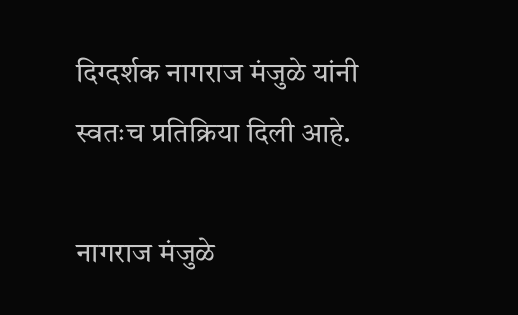दिग्दर्शक नागराज मंजुळे यांनी स्वतःच प्रतिक्रिया दिली आहे.

नागराज मंजुळे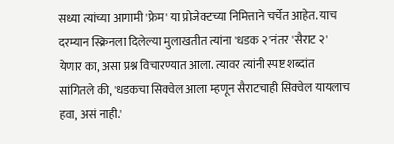सध्या त्यांच्या आगामी 'फ्रेम' या प्रोजेक्टच्या निमित्ताने चर्चेत आहेत. याच दरम्यान स्क्रिनला दिलेल्या मुलाखतीत त्यांना 'धडक २'नंतर 'सैराट २' येणार का, असा प्रश्न विचारण्यात आला. त्यावर त्यांनी स्पष्ट शब्दांत सांगितले की, 'धडकचा सिक्वेल आला म्हणून सैराटचाही सिक्वेल यायलाच हवा, असं नाही.'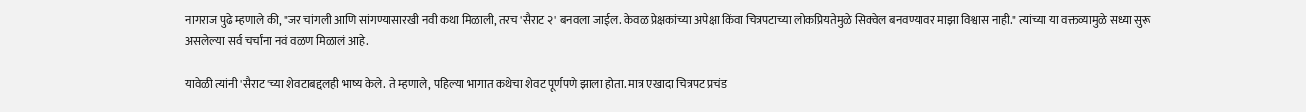नागराज पुढे म्हणाले की, "जर चांगली आणि सांगण्यासारखी नवी कथा मिळाली, तरच 'सैराट २' बनवला जाईल. केवळ प्रेक्षकांच्या अपेक्षा किंवा चित्रपटाच्या लोकप्रियतेमुळे सिक्वेल बनवण्यावर माझा विश्वास नाही." त्यांच्या या वक्तव्यामुळे सध्या सुरू असलेल्या सर्व चर्चांना नवं वळण मिळालं आहे.

यावेळी त्यांनी 'सैराट'च्या शेवटाबद्दलही भाष्य केले. ते म्हणाले, पहिल्या भागात कथेचा शेवट पूर्णपणे झाला होता. मात्र एखादा चित्रपट प्रचंड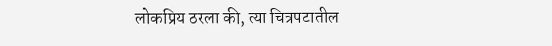लोकप्रिय ठरला की, त्या चित्रपटातील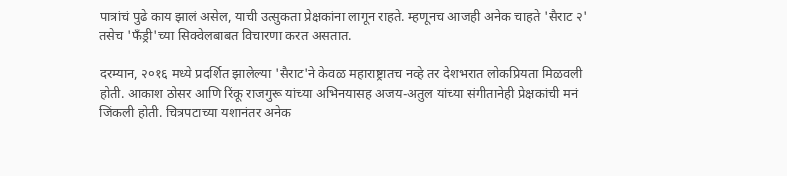पात्रांचं पुढे काय झालं असेल, याची उत्सुकता प्रेक्षकांना लागून राहते. म्हणूनच आजही अनेक चाहते 'सैराट २' तसेच 'फँड्री'च्या सिक्वेलबाबत विचारणा करत असतात.

दरम्यान, २०१६ मध्ये प्रदर्शित झालेल्या 'सैराट'ने केवळ महाराष्ट्रातच नव्हे तर देशभरात लोकप्रियता मिळवली होती. आकाश ठोसर आणि रिंकू राजगुरू यांच्या अभिनयासह अजय-अतुल यांच्या संगीतानेही प्रेक्षकांची मनं जिंकली होती. चित्रपटाच्या यशानंतर अनेक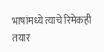भाषांमध्ये त्याचे रिमेकही तयार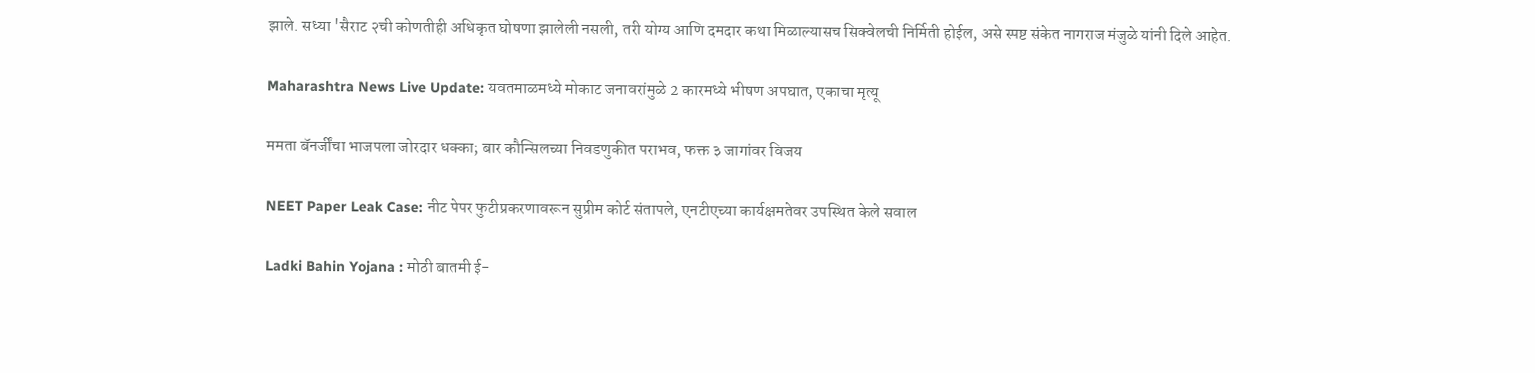झाले. सध्या 'सैराट २ची कोणतीही अधिकृत घोषणा झालेली नसली, तरी योग्य आणि दमदार कथा मिळाल्यासच सिक्वेलची निर्मिती होईल, असे स्पष्ट संकेत नागराज मंजुळे यांनी दिले आहेत.

Maharashtra News Live Update: यवतमाळमध्ये मोकाट जनावरांमुळे 2 कारमध्ये भीषण अपघात, एकाचा मृत्यू

ममता बॅनर्जींचा भाजपला जोरदार धक्का; बार कौन्सिलच्या निवडणुकीत पराभव, फक्त ३ जागांवर विजय

NEET Paper Leak Case: नीट पेपर फुटीप्रकरणावरून सुप्रीम कोर्ट संतापले, एनटीएच्या कार्यक्षमतेवर उपस्थित केले सवाल

Ladki Bahin Yojana : मोठी बातमी ई-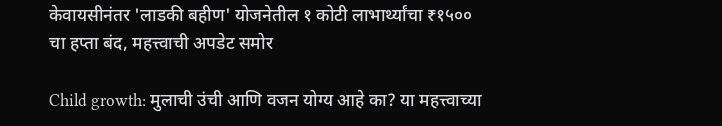केवायसीनंतर 'लाडकी बहीण' योजनेतील १ कोटी लाभार्थ्यांचा ₹१५०० चा हप्ता बंद, महत्त्वाची अपडेट समोर

Child growth: मुलाची उंची आणि वजन योग्य आहे का? या महत्त्वाच्या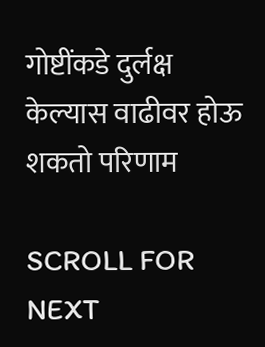गोष्टींकडे दुर्लक्ष केल्यास वाढीवर होऊ शकतो परिणाम

SCROLL FOR NEXT